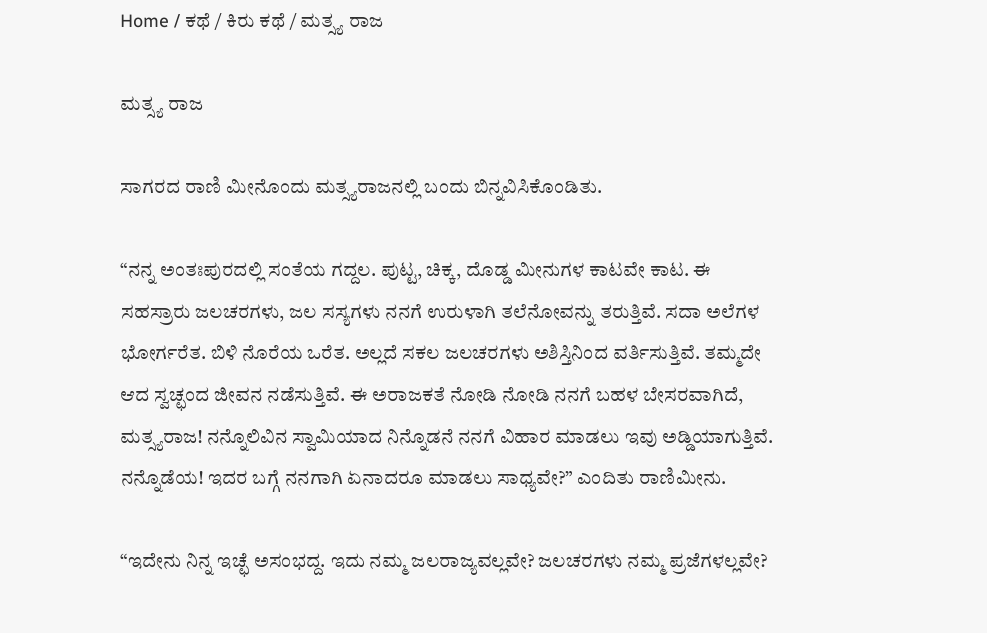Home / ಕಥೆ / ಕಿರು ಕಥೆ / ಮತ್ಸ್ಯ ರಾಜ

ಮತ್ಸ್ಯ ರಾಜ

ಸಾಗರದ ರಾಣಿ ಮೀನೊಂದು ಮತ್ಸ್ಯರಾಜನಲ್ಲಿ ಬಂದು ಬಿನ್ನವಿಸಿಕೊಂಡಿತು.

“ನನ್ನ ಅಂತಃಪುರದಲ್ಲಿ ಸಂತೆಯ ಗದ್ದಲ. ಪುಟ್ಟ, ಚಿಕ್ಕ, ದೊಡ್ಡ ಮೀನುಗಳ ಕಾಟವೇ ಕಾಟ. ಈ ಸಹಸ್ರಾರು ಜಲಚರಗಳು, ಜಲ ಸಸ್ಯಗಳು ನನಗೆ ಉರುಳಾಗಿ ತಲೆನೋವನ್ನು ತರುತ್ತಿವೆ. ಸದಾ ಅಲೆಗಳ ಭೋರ್ಗರೆತ. ಬಿಳಿ ನೊರೆಯ ಒರೆತ. ಅಲ್ಲದೆ ಸಕಲ ಜಲಚರಗಳು ಅಶಿಸ್ತಿನಿಂದ ವರ್ತಿಸುತ್ತಿವೆ. ತಮ್ಮದೇ ಆದ ಸ್ವಚ್ಛಂದ ಜೀವನ ನಡೆಸುತ್ತಿವೆ. ಈ ಅರಾಜಕತೆ ನೋಡಿ ನೋಡಿ ನನಗೆ ಬಹಳ ಬೇಸರವಾಗಿದೆ, ಮತ್ಸ್ಯರಾಜ! ನನ್ನೊಲಿವಿನ ಸ್ವಾಮಿಯಾದ ನಿನ್ನೊಡನೆ ನನಗೆ ವಿಹಾರ ಮಾಡಲು ಇವು ಅಡ್ಡಿಯಾಗುತ್ತಿವೆ. ನನ್ನೊಡೆಯ! ಇದರ ಬಗ್ಗೆ ನನಗಾಗಿ ಏನಾದರೂ ಮಾಡಲು ಸಾಧ್ಯವೇ?” ಎಂದಿತು ರಾಣಿಮೀನು.

“ಇದೇನು ನಿನ್ನ ಇಚ್ಛೆ ಅಸಂಭದ್ದ. ಇದು ನಮ್ಮ ಜಲರಾಜ್ಯವಲ್ಲವೇ? ಜಲಚರಗಳು ನಮ್ಮ ಪ್ರಜೆಗಳಲ್ಲವೇ?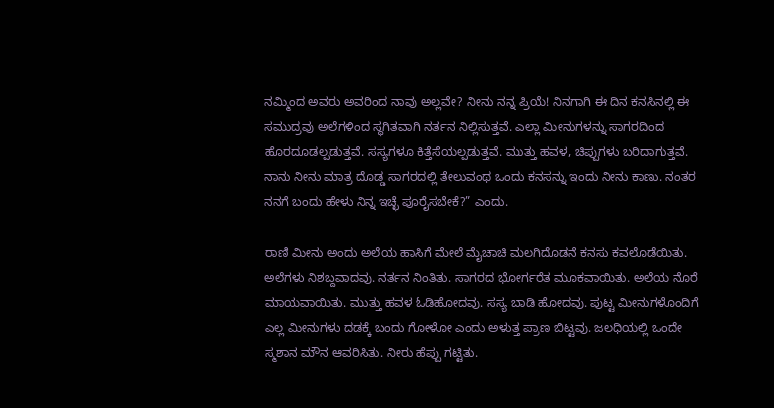ನಮ್ಮಿಂದ ಅವರು ಅವರಿಂದ ನಾವು ಅಲ್ಲವೇ? ನೀನು ನನ್ನ ಪ್ರಿಯೆ! ನಿನಗಾಗಿ ಈ ದಿನ ಕನಸಿನಲ್ಲಿ ಈ ಸಮುದ್ರವು ಅಲೆಗಳಿಂದ ಸ್ಥಗಿತವಾಗಿ ನರ್ತನ ನಿಲ್ಲಿಸುತ್ತವೆ. ಎಲ್ಲಾ ಮೀನುಗಳನ್ನು ಸಾಗರದಿಂದ ಹೊರದೂಡಲ್ಪಡುತ್ತವೆ. ಸಸ್ಯಗಳೂ ಕಿತ್ತೆಸೆಯಲ್ಪಡುತ್ತವೆ. ಮುತ್ತು ಹವಳ, ಚಿಪ್ಪುಗಳು ಬರಿದಾಗುತ್ತವೆ. ನಾನು ನೀನು ಮಾತ್ರ ದೊಡ್ಡ ಸಾಗರದಲ್ಲಿ ತೇಲುವಂಥ ಒಂದು ಕನಸನ್ನು ಇಂದು ನೀನು ಕಾಣು. ನಂತರ ನನಗೆ ಬಂದು ಹೇಳು ನಿನ್ನ ಇಚ್ಛೆ ಪೂರೈಸಬೇಕೆ?” ಎಂದು.

ರಾಣಿ ಮೀನು ಅಂದು ಅಲೆಯ ಹಾಸಿಗೆ ಮೇಲೆ ಮೈಚಾಚಿ ಮಲಗಿದೊಡನೆ ಕನಸು ಕವಲೊಡೆಯಿತು. ಅಲೆಗಳು ನಿಶಬ್ದವಾದವು. ನರ್ತನ ನಿಂತಿತು. ಸಾಗರದ ಭೋರ್ಗರೆತ ಮೂಕವಾಯಿತು. ಅಲೆಯ ನೊರೆ ಮಾಯವಾಯಿತು. ಮುತ್ತು ಹವಳ ಓಡಿಹೋದವು. ಸಸ್ಯ ಬಾಡಿ ಹೋದವು. ಪುಟ್ಟ ಮೀನುಗಳೊಂದಿಗೆ ಎಲ್ಲ ಮೀನುಗಳು ದಡಕ್ಕೆ ಬಂದು ಗೋಳೋ ಎಂದು ಅಳುತ್ತ ಪ್ರಾಣ ಬಿಟ್ಟವು. ಜಲಧಿಯಲ್ಲಿ ಒಂದೇ ಸ್ಮಶಾನ ಮೌನ ಆವರಿಸಿತು. ನೀರು ಹೆಪ್ಪು ಗಟ್ಟಿತು.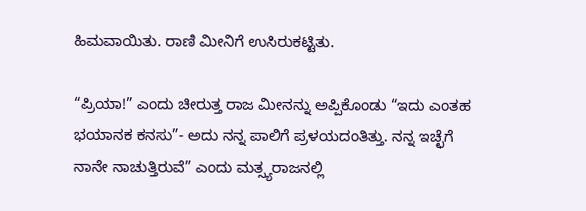ಹಿಮವಾಯಿತು. ರಾಣಿ ಮೀನಿಗೆ ಉಸಿರುಕಟ್ಟಿತು.

“ಪ್ರಿಯಾ!” ಎಂದು ಚೀರುತ್ತ ರಾಜ ಮೀನನ್ನು ಅಪ್ಪಿಕೊಂಡು “ಇದು ಎಂತಹ ಭಯಾನಕ ಕನಸು”- ಅದು ನನ್ನ ಪಾಲಿಗೆ ಪ್ರಳಯದಂತಿತ್ತು. ನನ್ನ ಇಚ್ಛೆಗೆ ನಾನೇ ನಾಚುತ್ತಿರುವೆ” ಎಂದು ಮತ್ಸ್ಯರಾಜನಲ್ಲಿ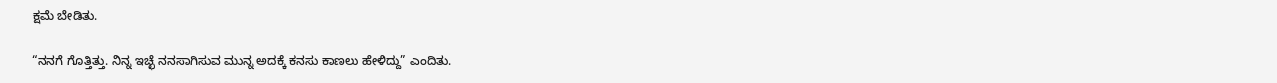ಕ್ಷಮೆ ಬೇಡಿತು.

“ನನಗೆ ಗೊತ್ತಿತ್ತು. ನಿನ್ನ ಇಚ್ಛೆ ನನಸಾಗಿಸುವ ಮುನ್ನ ಅದಕ್ಕೆ ಕನಸು ಕಾಣಲು ಹೇಳಿದ್ದು” ಎಂದಿತು.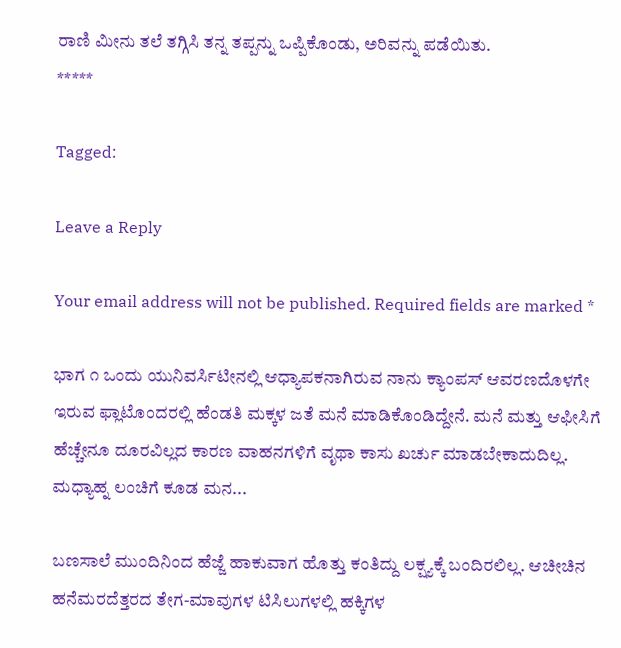ರಾಣಿ ಮೀನು ತಲೆ ತಗ್ಗಿಸಿ ತನ್ನ ತಪ್ಪನ್ನು ಒಪ್ಪಿಕೊಂಡು, ಅರಿವನ್ನು ಪಡೆಯಿತು.
*****

Tagged:

Leave a Reply

Your email address will not be published. Required fields are marked *

ಭಾಗ ೧ ಒಂದು ಯುನಿವರ್ಸಿಟೀನಲ್ಲಿ ಆಧ್ಯಾಪಕನಾಗಿರುವ ನಾನು ಕ್ಯಾಂಪಸ್ ಆವರಣದೊಳಗೇ ಇರುವ ಫ್ಲಾಟೊಂದರಲ್ಲಿ ಹೆಂಡತಿ ಮಕ್ಕಳ ಜತೆ ಮನೆ ಮಾಡಿಕೊಂಡಿದ್ದೇನೆ. ಮನೆ ಮತ್ತು ಆಫೀಸಿಗೆ ಹೆಚ್ಚೇನೂ ದೂರವಿಲ್ಲದ ಕಾರಣ ವಾಹನಗಳಿಗೆ ವೃಥಾ ಕಾಸು ಖರ್ಚು ಮಾಡಬೇಕಾದುದಿಲ್ಲ. ಮಧ್ಯಾಹ್ನ ಲಂಚಿಗೆ ಕೂಡ ಮನ...

ಬಣಸಾಲೆ ಮುಂದಿನಿಂದ ಹೆಜ್ಜೆ ಹಾಕುವಾಗ ಹೊತ್ತು ಕಂತಿದ್ದು ಲಕ್ಷ್ಯಕ್ಕೆ ಬಂದಿರಲಿಲ್ಲ. ಆಚೀಚಿನ ಹನೆಮರದೆತ್ತರದ ತೇಗ-ಮಾವುಗಳ ಟಿಸಿಲುಗಳಲ್ಲಿ ಹಕ್ಕಿಗಳ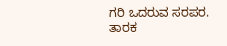ಗರಿ ಒದರುವ ಸರಪರ. ತಾರಕ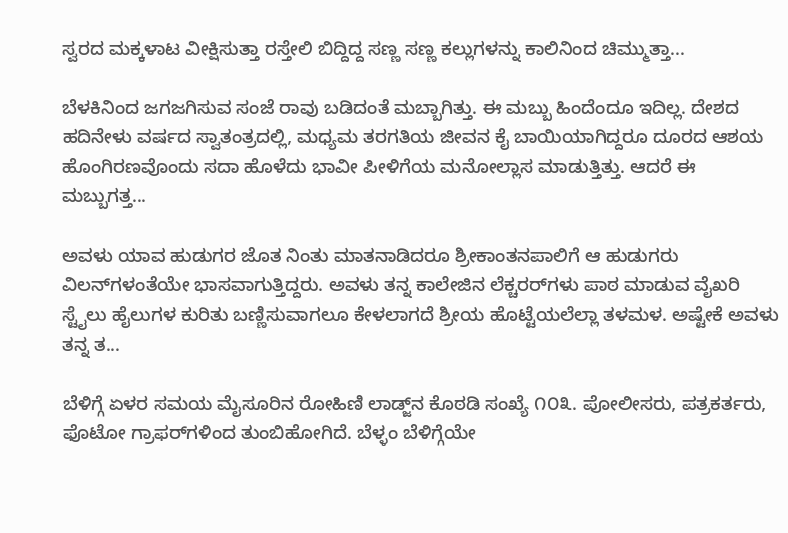ಸ್ವರದ ಮಕ್ಕಳಾಟ ವೀಕ್ಷಿಸುತ್ತಾ ರಸ್ತೇಲಿ ಬಿದ್ದಿದ್ದ ಸಣ್ಣ ಸಣ್ಣ ಕಲ್ಲುಗಳನ್ನು ಕಾಲಿನಿಂದ ಚಿಮ್ಮುತ್ತಾ...

ಬೆಳಕಿನಿಂದ ಜಗಜಗಿಸುವ ಸಂಜೆ ರಾವು ಬಡಿದಂತೆ ಮಬ್ಬಾಗಿತ್ತು. ಈ ಮಬ್ಬು ಹಿಂದೆಂದೂ ಇದಿಲ್ಲ. ದೇಶದ ಹದಿನೇಳು ವರ್ಷದ ಸ್ವಾತಂತ್ರದಲ್ಲಿ, ಮಧ್ಯಮ ತರಗತಿಯ ಜೀವನ ಕೈ ಬಾಯಿಯಾಗಿದ್ದರೂ ದೂರದ ಆಶಯ ಹೊಂಗಿರಣವೊಂದು ಸದಾ ಹೊಳೆದು ಭಾವೀ ಪೀಳಿಗೆಯ ಮನೋಲ್ಲಾಸ ಮಾಡುತ್ತಿತ್ತು. ಆದರೆ ಈ ಮಬ್ಬುಗತ್ತ...

ಅವಳು ಯಾವ ಹುಡುಗರ ಜೊತ ನಿಂತು ಮಾತನಾಡಿದರೂ ಶ್ರೀಕಾಂತನಪಾಲಿಗೆ ಆ ಹುಡುಗರು ವಿಲನ್‌ಗಳಂತೆಯೇ ಭಾಸವಾಗುತ್ತಿದ್ದರು. ಅವಳು ತನ್ನ ಕಾಲೇಜಿನ ಲೆಕ್ಚರರ್‌ಗಳು ಪಾಠ ಮಾಡುವ ವೈಖರಿ ಸ್ಟೈಲು ಹೈಲುಗಳ ಕುರಿತು ಬಣ್ಣಿಸುವಾಗಲೂ ಕೇಳಲಾಗದೆ ಶ್ರೀಯ ಹೊಟ್ಟೆಯಲೆಲ್ಲಾ ತಳಮಳ. ಅಷ್ಟೇಕೆ ಅವಳು ತನ್ನ ತ...

ಬೆಳಿಗ್ಗೆ ಏಳರ ಸಮಯ ಮೈಸೂರಿನ ರೋಹಿಣಿ ಲಾಡ್ಜ್‌ನ ಕೊಠಡಿ ಸಂಖ್ಯೆ ೧೦೩. ಪೋಲೀಸರು, ಪತ್ರಕರ್ತರು, ಫೊಟೋ ಗ್ರಾಫರ್‌ಗಳಿಂದ ತುಂಬಿಹೋಗಿದೆ. ಬೆಳ್ಳಂ ಬೆಳಿಗ್ಗೆಯೇ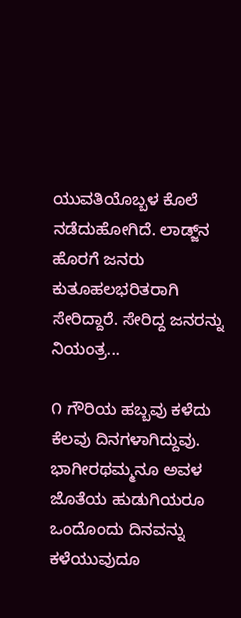ಯುವತಿಯೊಬ್ಬಳ ಕೊಲೆ ನಡೆದುಹೋಗಿದೆ. ಲಾಡ್ಜ್‌ನ ಹೊರಗೆ ಜನರು ಕುತೂಹಲಭರಿತರಾಗಿ ಸೇರಿದ್ದಾರೆ. ಸೇರಿದ್ದ ಜನರನ್ನು ನಿಯಂತ್ರ...

೧ ಗೌರಿಯ ಹಬ್ಬವು ಕಳೆದು ಕೆಲವು ದಿನಗಳಾಗಿದ್ದುವು. ಭಾಗೀರಥಮ್ಮನೂ ಅವಳ ಜೊತೆಯ ಹುಡುಗಿಯರೂ ಒಂದೊಂದು ದಿನವನ್ನು ಕಳೆಯುವುದೂ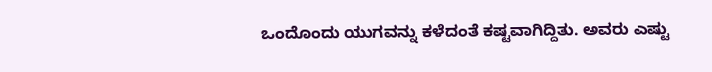ಒಂದೊಂದು ಯುಗವನ್ನು ಕಳೆದಂತೆ ಕಷ್ಟವಾಗಿದ್ದಿತು. ಅವರು ಎಷ್ಟು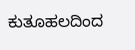ಕುತೂಹಲದಿಂದ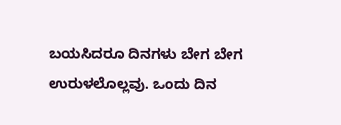ಬಯಸಿದರೂ ದಿನಗಳು ಬೇಗ ಬೇಗ ಉರುಳಲೊಲ್ಲವು. ಒಂದು ದಿನ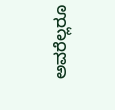ಅವರೆಲ್ಲರೂ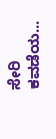ಸೇರಿ ಕವಡೆಯ...